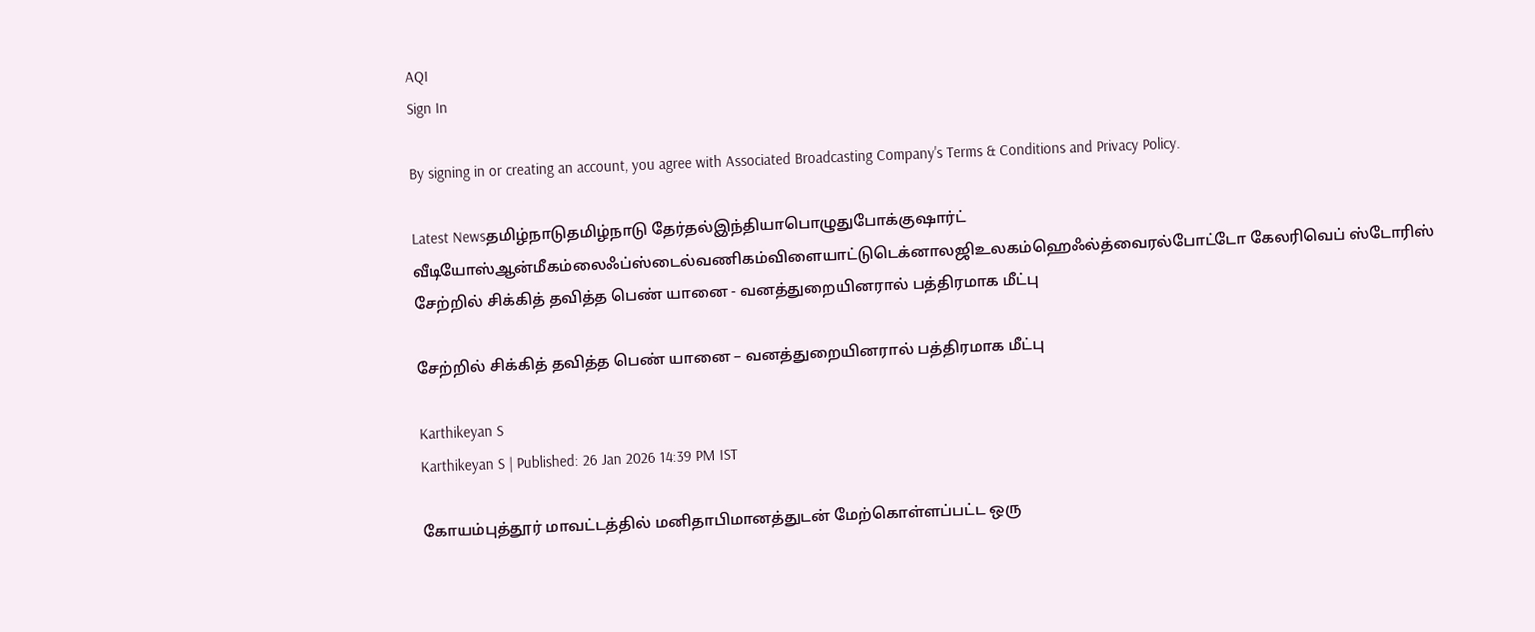AQI
Sign In

By signing in or creating an account, you agree with Associated Broadcasting Company's Terms & Conditions and Privacy Policy.

Latest Newsதமிழ்நாடுதமிழ்நாடு தேர்தல்இந்தியாபொழுதுபோக்குஷார்ட் வீடியோஸ்ஆன்மீகம்லைஃப்ஸ்டைல்வணிகம்விளையாட்டுடெக்னாலஜிஉலகம்ஹெஃல்த்வைரல்போட்டோ கேலரிவெப் ஸ்டோரிஸ்
சேற்றில் சிக்கித் தவித்த பெண் யானை - வனத்துறையினரால் பத்திரமாக மீட்பு

சேற்றில் சிக்கித் தவித்த பெண் யானை – வனத்துறையினரால் பத்திரமாக மீட்பு

Karthikeyan S
Karthikeyan S | Published: 26 Jan 2026 14:39 PM IST

கோயம்புத்தூர் மாவட்டத்தில் மனிதாபிமானத்துடன் மேற்கொள்ளப்பட்ட ஒரு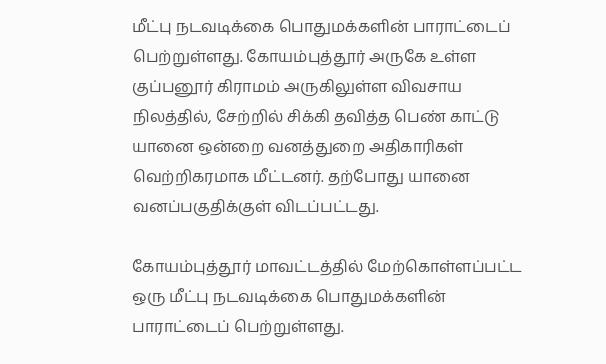மீட்பு நடவடிக்கை பொதுமக்களின் பாராட்டைப் பெற்றுள்ளது. கோயம்புத்தூர் அருகே உள்ள குப்பனூர் கிராமம் அருகிலுள்ள விவசாய நிலத்தில், சேற்றில் சிக்கி தவித்த பெண் காட்டு யானை ஒன்றை வனத்துறை அதிகாரிகள் வெற்றிகரமாக மீட்டனர். தற்போது யானை வனப்பகுதிக்குள் விடப்பட்டது.

கோயம்புத்தூர் மாவட்டத்தில் மேற்கொள்ளப்பட்ட ஒரு மீட்பு நடவடிக்கை பொதுமக்களின் பாராட்டைப் பெற்றுள்ளது.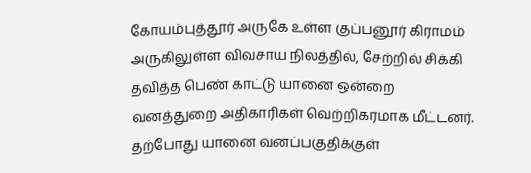கோயம்புத்தூர் அருகே உள்ள குப்பனூர் கிராமம் அருகிலுள்ள விவசாய நிலத்தில், சேற்றில் சிக்கி தவித்த பெண் காட்டு யானை ஒன்றை வனத்துறை அதிகாரிகள் வெற்றிகரமாக மீட்டனர். தற்போது யானை வனப்பகுதிக்குள்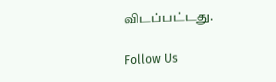விடப்பட்டது.

Follow Us